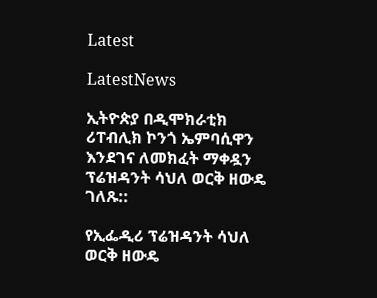Latest

LatestNews

ኢትዮጵያ በዲሞክራቲክ ሪፐብሊክ ኮንጎ ኤምባሲዋን እንደገና ለመክፈት ማቀዷን ፕሬዝዳንት ሳህለ ወርቅ ዘውዴ ገለጹ::

የኢፌዲሪ ፕሬዝዳንት ሳህለ ወርቅ ዘውዴ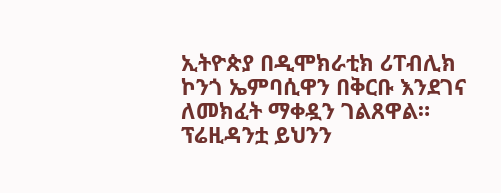ኢትዮጵያ በዲሞክራቲክ ሪፐብሊክ ኮንጎ ኤምባሲዋን በቅርቡ እንደገና  ለመክፈት ማቀዷን ገልጸዋል። ፕሬዚዳንቷ ይህንን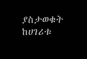ያስታወቁት  ከሀገሪቱ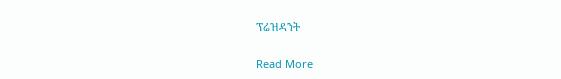ፕሬዝዳንት

Read More